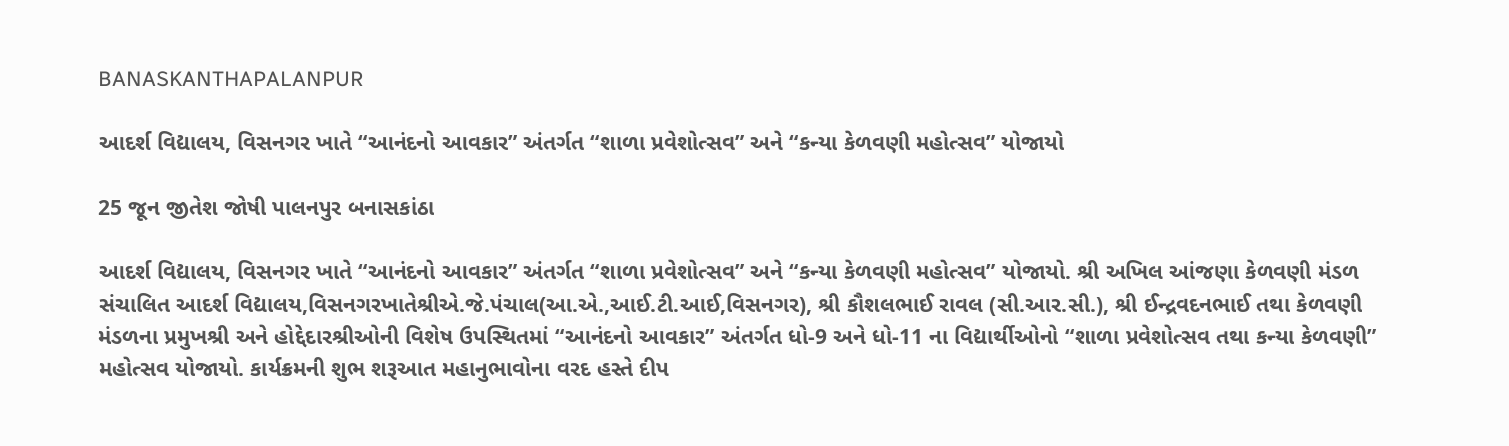BANASKANTHAPALANPUR

આદર્શ વિદ્યાલય, વિસનગર ખાતે “આનંદનો આવકાર” અંતર્ગત “શાળા પ્રવેશોત્સવ” અને “કન્યા કેળવણી મહોત્સવ” યોજાયો

25 જૂન જીતેશ જોષી પાલનપુર બનાસકાંઠા

આદર્શ વિદ્યાલય, વિસનગર ખાતે “આનંદનો આવકાર” અંતર્ગત “શાળા પ્રવેશોત્સવ” અને “કન્યા કેળવણી મહોત્સવ” યોજાયો. શ્રી અખિલ આંજણા કેળવણી મંડળ સંચાલિત આદર્શ વિદ્યાલય,વિસનગરખાતેશ્રીએ.જે.પંચાલ(આ.એ.,આઈ.ટી.આઈ,વિસનગર), શ્રી કૌશલભાઈ રાવલ (સી.આર.સી.), શ્રી ઈન્દ્રવદનભાઈ તથા કેળવણી મંડળના પ્રમુખશ્રી અને હોદ્દેદારશ્રીઓની વિશેષ ઉપસ્થિતમાં “આનંદનો આવકાર” અંતર્ગત ધો-9 અને ધો-11 ના વિદ્યાર્થીઓનો “શાળા પ્રવેશોત્સવ તથા કન્યા કેળવણી” મહોત્સવ યોજાયો. કાર્યક્રમની શુભ શરૂઆત મહાનુભાવોના વરદ હસ્તે દીપ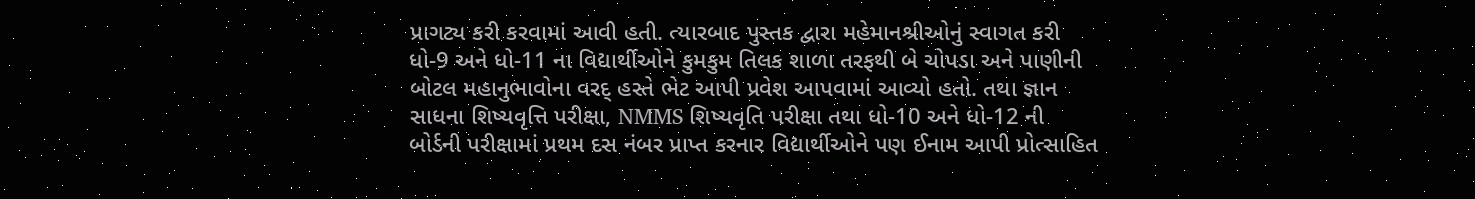પ્રાગટ્ય કરી કરવામાં આવી હતી. ત્યારબાદ પુસ્તક દ્વારા મહેમાનશ્રીઓનું સ્વાગત કરી ધો-9 અને ધો-11 ના વિદ્યાર્થીઓને કુમકુમ તિલક શાળા તરફથી બે ચોપડા અને પાણીની બોટલ મહાનુભાવોના વરદ્ હસ્તે ભેટ આપી પ્રવેશ આપવામાં આવ્યો હતો. તથા જ્ઞાન સાધના શિષ્યવૃત્તિ પરીક્ષા, NMMS શિષ્યવૃતિ પરીક્ષા તથા ધો-10 અને ધો-12 ની બોર્ડની પરીક્ષામાં પ્રથમ દસ નંબર પ્રાપ્ત કરનાર વિદ્યાર્થીઓને પણ ઈનામ આપી પ્રોત્સાહિત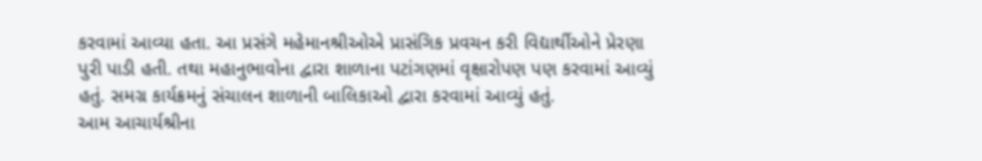કરવામાં આવ્યા હતા. આ પ્રસંગે મહેમાનશ્રીઓએ પ્રાસંગિક પ્રવચન કરી વિદ્યાર્થીઓને પ્રેરણા પુરી પાડી હતી. તથા મહાનુભાવોના દ્વારા શાળાના પટાંગણમાં વૃક્ષારોપણ પણ કરવામાં આવ્યું હતું. સમગ્ર કાર્યક્રમનું સંચાલન શાળાની બાલિકાઓ દ્વારા કરવામાં આવ્યું હતું.
આમ આચાર્યશ્રીના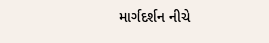માર્ગદર્શન નીચે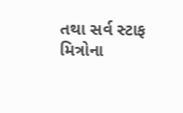તથા સર્વ સ્ટાફ મિત્રોના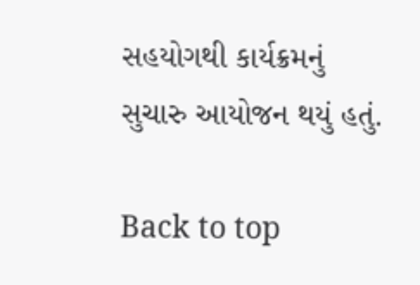સહયોગથી કાર્યક્રમનું સુચારુ આયોજન થયું હતું.

Back to top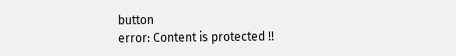button
error: Content is protected !!